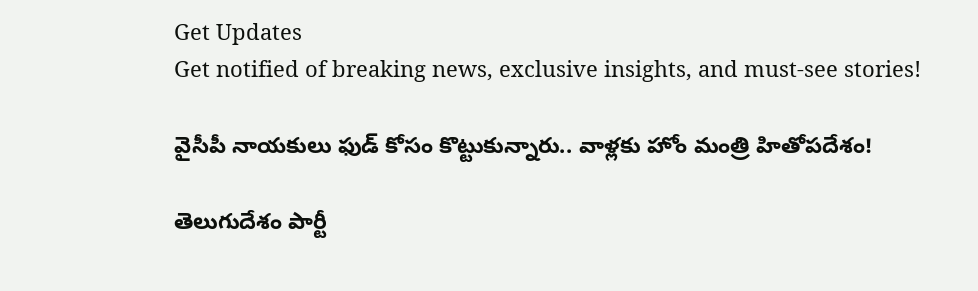Get Updates
Get notified of breaking news, exclusive insights, and must-see stories!

వైసీపీ నాయకులు ఫుడ్ కోసం కొట్టుకున్నారు.. వాళ్లకు హోం మంత్రి హితోపదేశం!

తెలుగుదేశం పార్టీ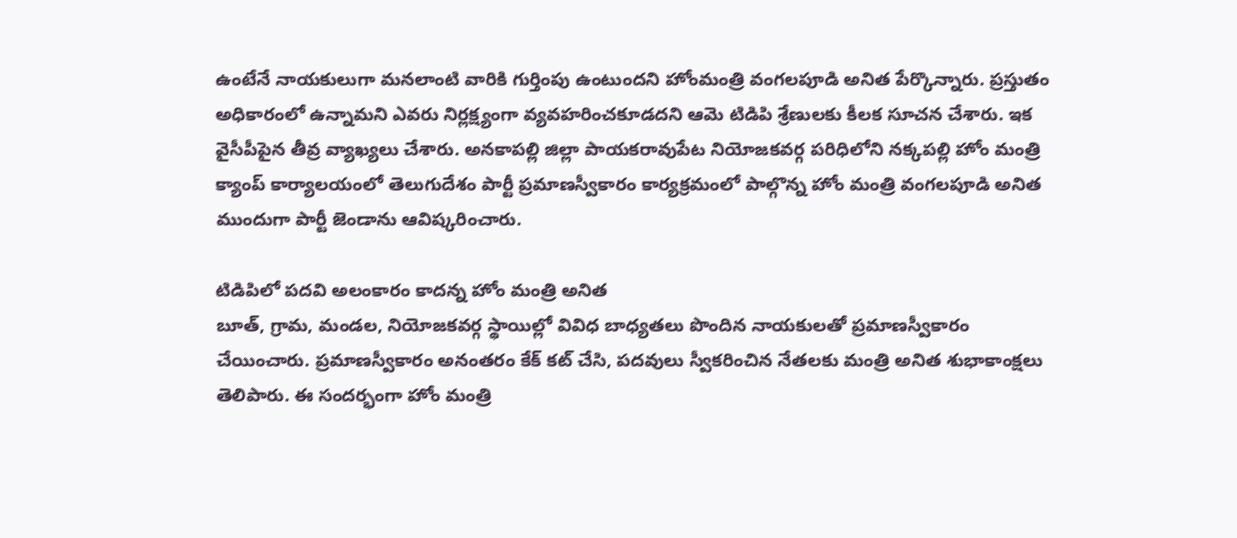ఉంటేనే నాయకులుగా మనలాంటి వారికి గుర్తింపు ఉంటుందని హోంమంత్రి వంగలపూడి అనిత పేర్కొన్నారు. ప్రస్తుతం అధికారంలో ఉన్నామని ఎవరు నిర్లక్ష్యంగా వ్యవహరించకూడదని ఆమె టిడిపి శ్రేణులకు కీలక సూచన చేశారు. ఇక వైసీపీపైన తీవ్ర వ్యాఖ్యలు చేశారు. అనకాపల్లి జిల్లా పాయకరావుపేట నియోజకవర్గ పరిధిలోని నక్కపల్లి హోం మంత్రి క్యాంప్ కార్యాలయంలో తెలుగుదేశం పార్టీ ప్రమాణస్వీకారం కార్యక్రమంలో పాల్గొన్న హోం మంత్రి వంగలపూడి అనిత ముందుగా పార్టీ జెండాను ఆవిష్కరించారు.

టిడిపిలో పదవి అలంకారం కాదన్న హోం మంత్రి అనిత
బూత్, గ్రామ, మండల, నియోజకవర్గ స్థాయిల్లో వివిధ బాధ్యతలు పొందిన నాయకులతో ప్రమాణస్వీకారం చేయించారు. ప్రమాణస్వీకారం అనంతరం కేక్ కట్ చేసి, పదవులు స్వీకరించిన నేతలకు మంత్రి అనిత శుభాకాంక్షలు తెలిపారు. ఈ సందర్భంగా హోం మంత్రి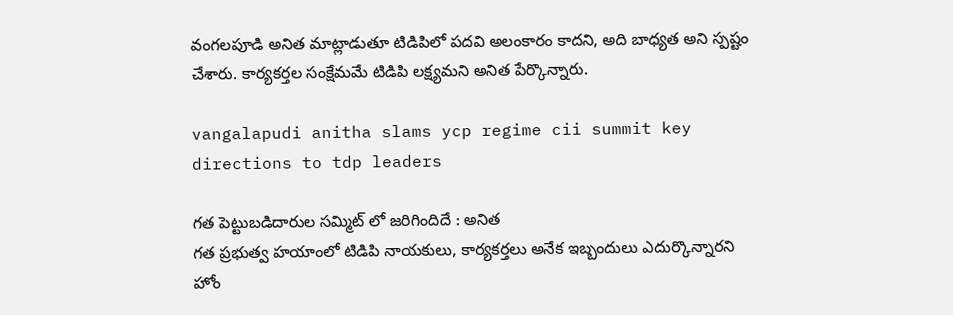వంగలపూడి అనిత మాట్లాడుతూ టిడిపిలో పదవి అలంకారం కాదని, అది బాధ్యత అని స్పష్టం చేశారు. కార్యకర్తల సంక్షేమమే టిడిపి లక్ష్యమని అనిత పేర్కొన్నారు.

vangalapudi anitha slams ycp regime cii summit key directions to tdp leaders

గత పెట్టుబడిదారుల సమ్మిట్ లో జరిగిందిదే : అనిత
గత ప్రభుత్వ హయాంలో టిడిపి నాయకులు, కార్యకర్తలు అనేక ఇబ్బందులు ఎదుర్కొన్నారని హోం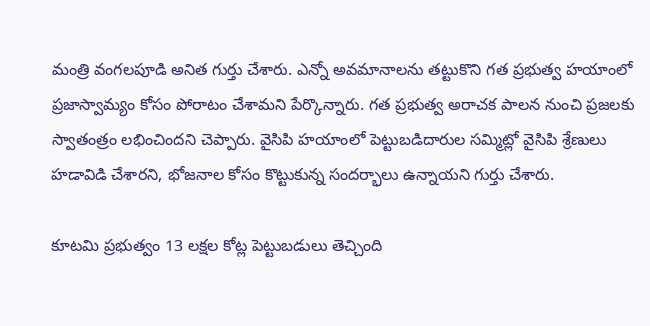మంత్రి వంగలపూడి అనిత గుర్తు చేశారు. ఎన్నో అవమానాలను తట్టుకొని గత ప్రభుత్వ హయాంలో ప్రజాస్వామ్యం కోసం పోరాటం చేశామని పేర్కొన్నారు. గత ప్రభుత్వ అరాచక పాలన నుంచి ప్రజలకు స్వాతంత్రం లభించిందని చెప్పారు. వైసిపి హయాంలో పెట్టుబడిదారుల సమ్మిట్లో వైసిపి శ్రేణులు హడావిడి చేశారని, భోజనాల కోసం కొట్టుకున్న సందర్భాలు ఉన్నాయని గుర్తు చేశారు.

కూటమి ప్రభుత్వం 13 లక్షల కోట్ల పెట్టుబడులు తెచ్చింది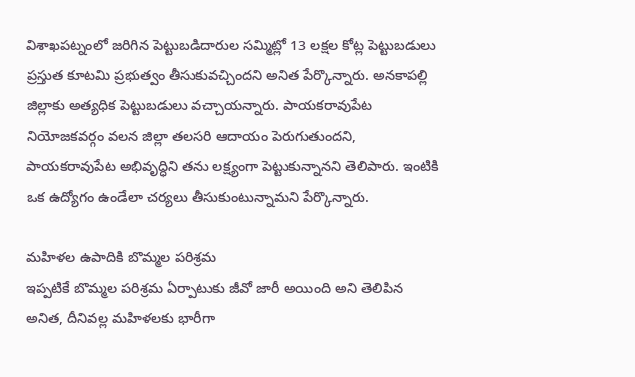విశాఖపట్నంలో జరిగిన పెట్టుబడిదారుల సమ్మిట్లో 13 లక్షల కోట్ల పెట్టుబడులు ప్రస్తుత కూటమి ప్రభుత్వం తీసుకువచ్చిందని అనిత పేర్కొన్నారు. అనకాపల్లి జిల్లాకు అత్యధిక పెట్టుబడులు వచ్చాయన్నారు. పాయకరావుపేట నియోజకవర్గం వలన జిల్లా తలసరి ఆదాయం పెరుగుతుందని, పాయకరావుపేట అభివృద్ధిని తను లక్ష్యంగా పెట్టుకున్నానని తెలిపారు. ఇంటికి ఒక ఉద్యోగం ఉండేలా చర్యలు తీసుకుంటున్నామని పేర్కొన్నారు.

మహిళల ఉపాదికి బొమ్మల పరిశ్రమ
ఇప్పటికే బొమ్మల పరిశ్రమ ఏర్పాటుకు జీవో జారీ అయింది అని తెలిపిన అనిత, దీనివల్ల మహిళలకు భారీగా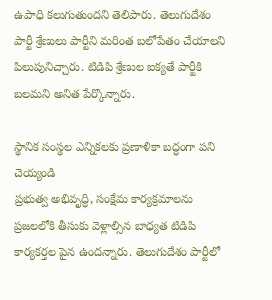ఉపాధి కలుగుతుందని తెలిపారు. తెలుగుదేశం పార్టీ శ్రేణులు పార్టీని మరింత బలోపేతం చేయాలని పిలుపునిచ్చారు. టిడిపి శ్రేణుల ఐక్యతే పార్టీకి బలమని అనిత పేర్కొన్నారు.

స్థానిక సంస్థల ఎన్నికలకు ప్రణాళికా బద్ధంగా పని చెయ్యండి
ప్రభుత్వ అభివృద్ధి, సంక్షేమ కార్యక్రమాలను ప్రజలలోకి తీసుకు వెళ్లాల్సిన బాధ్యత టిడిపి కార్యకర్తల పైన ఉందన్నారు. తెలుగుదేశం పార్టీలో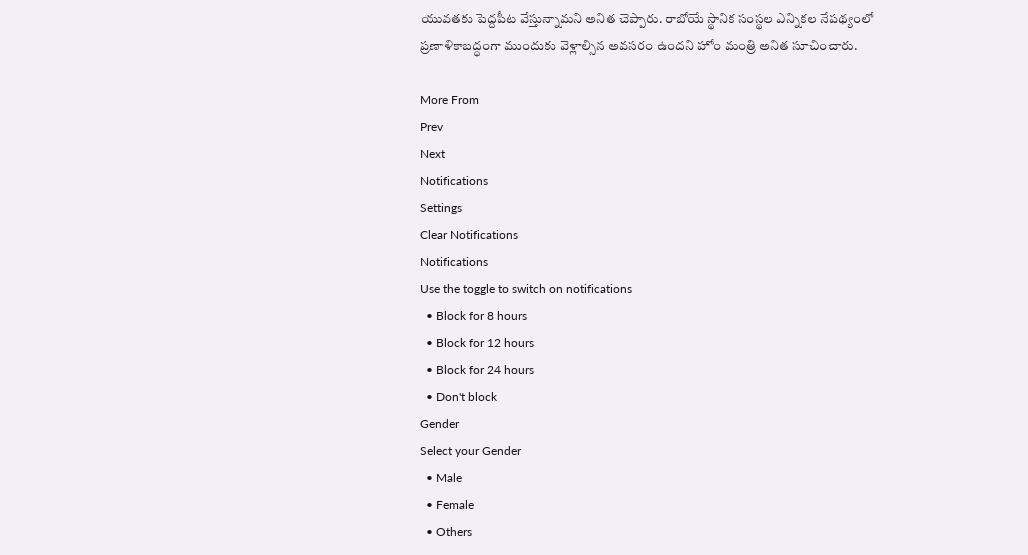యువతకు పెద్దపీట వేస్తున్నామని అనిత చెప్పారు. రాబోయే స్థానిక సంస్థల ఎన్నికల నేపథ్యంలో ప్రణాళికాబద్ధంగా ముందుకు వెళ్లాల్సిన అవసరం ఉందని హోం మంత్రి అనిత సూచించారు.

More From
Prev
Next
Notifications
Settings
Clear Notifications
Notifications
Use the toggle to switch on notifications
  • Block for 8 hours
  • Block for 12 hours
  • Block for 24 hours
  • Don't block
Gender
Select your Gender
  • Male
  • Female
  • Others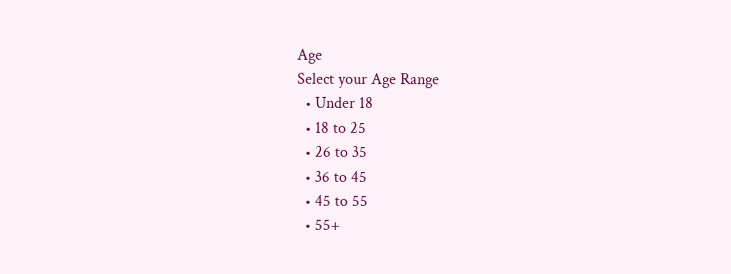Age
Select your Age Range
  • Under 18
  • 18 to 25
  • 26 to 35
  • 36 to 45
  • 45 to 55
  • 55+